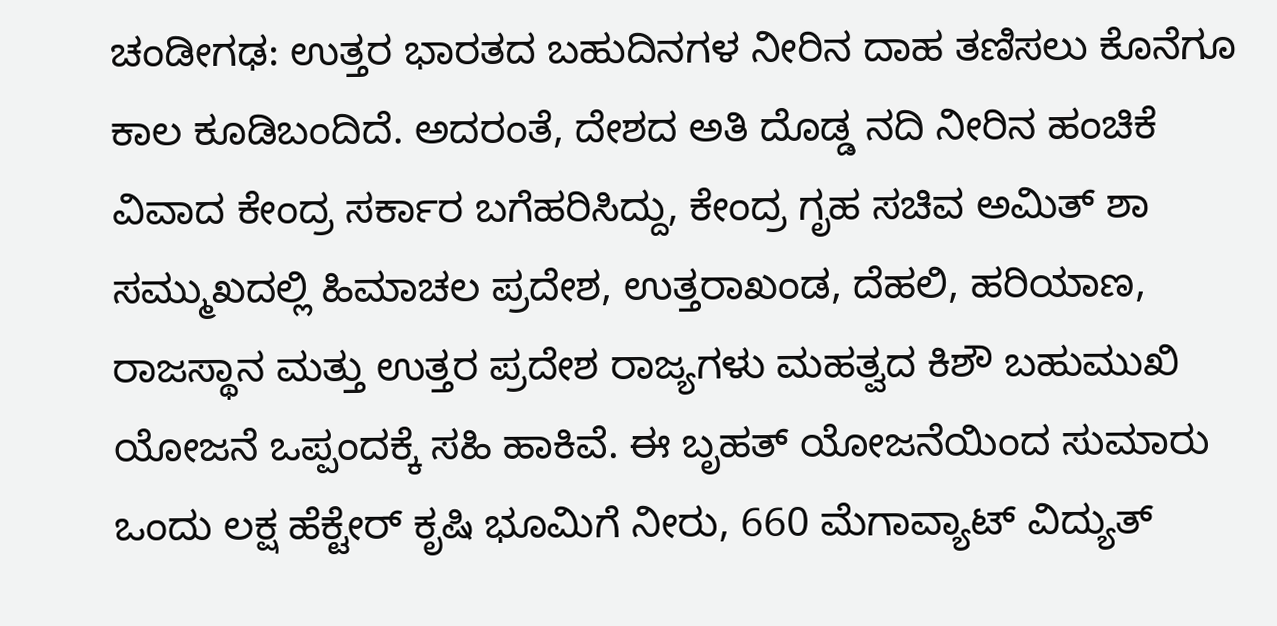ಚಂಡೀಗಢ: ಉತ್ತರ ಭಾರತದ ಬಹುದಿನಗಳ ನೀರಿನ ದಾಹ ತಣಿಸಲು ಕೊನೆಗೂ ಕಾಲ ಕೂಡಿಬಂದಿದೆ. ಅದರಂತೆ, ದೇಶದ ಅತಿ ದೊಡ್ಡ ನದಿ ನೀರಿನ ಹಂಚಿಕೆ ವಿವಾದ ಕೇಂದ್ರ ಸರ್ಕಾರ ಬಗೆಹರಿಸಿದ್ದು, ಕೇಂದ್ರ ಗೃಹ ಸಚಿವ ಅಮಿತ್ ಶಾ ಸಮ್ಮುಖದಲ್ಲಿ ಹಿಮಾಚಲ ಪ್ರದೇಶ, ಉತ್ತರಾಖಂಡ, ದೆಹಲಿ, ಹರಿಯಾಣ, ರಾಜಸ್ಥಾನ ಮತ್ತು ಉತ್ತರ ಪ್ರದೇಶ ರಾಜ್ಯಗಳು ಮಹತ್ವದ ಕಿಶೌ ಬಹುಮುಖಿ ಯೋಜನೆ ಒಪ್ಪಂದಕ್ಕೆ ಸಹಿ ಹಾಕಿವೆ. ಈ ಬೃಹತ್ ಯೋಜನೆಯಿಂದ ಸುಮಾರು ಒಂದು ಲಕ್ಷ ಹೆಕ್ಟೇರ್ ಕೃಷಿ ಭೂಮಿಗೆ ನೀರು, 660 ಮೆಗಾವ್ಯಾಟ್ ವಿದ್ಯುತ್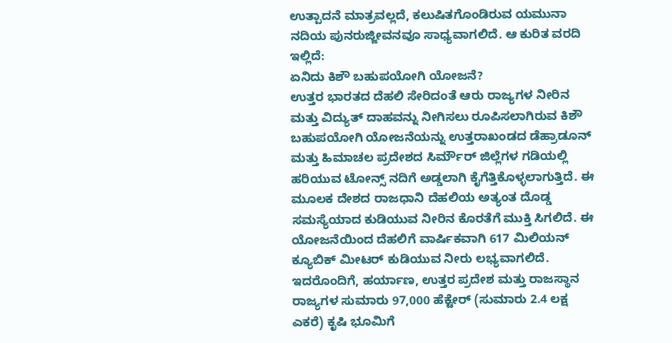ಉತ್ಪಾದನೆ ಮಾತ್ರವಲ್ಲದೆ, ಕಲುಷಿತಗೊಂಡಿರುವ ಯಮುನಾ ನದಿಯ ಪುನರುಜ್ಜೀವನವೂ ಸಾಧ್ಯವಾಗಲಿದೆ. ಆ ಕುರಿತ ವರದಿ ಇಲ್ಲಿದೆ:
ಏನಿದು ಕಿಶೌ ಬಹುಪಯೋಗಿ ಯೋಜನೆ?
ಉತ್ತರ ಭಾರತದ ದೆಹಲಿ ಸೇರಿದಂತೆ ಆರು ರಾಜ್ಯಗಳ ನೀರಿನ ಮತ್ತು ವಿದ್ಯುತ್ ದಾಹವನ್ನು ನೀಗಿಸಲು ರೂಪಿಸಲಾಗಿರುವ ಕಿಶೌ ಬಹುಪಯೋಗಿ ಯೋಜನೆಯನ್ನು ಉತ್ತರಾಖಂಡದ ಡೆಹ್ರಾಡೂನ್ ಮತ್ತು ಹಿಮಾಚಲ ಪ್ರದೇಶದ ಸಿರ್ಮೌರ್ ಜಿಲ್ಲೆಗಳ ಗಡಿಯಲ್ಲಿ ಹರಿಯುವ ಟೋನ್ಸ್ ನದಿಗೆ ಅಡ್ಡಲಾಗಿ ಕೈಗೆತ್ತಿಕೊಳ್ಳಲಾಗುತ್ತಿದೆ. ಈ ಮೂಲಕ ದೇಶದ ರಾಜಧಾನಿ ದೆಹಲಿಯ ಅತ್ಯಂತ ದೊಡ್ಡ ಸಮಸ್ಯೆಯಾದ ಕುಡಿಯುವ ನೀರಿನ ಕೊರತೆಗೆ ಮುಕ್ತಿ ಸಿಗಲಿದೆ. ಈ ಯೋಜನೆಯಿಂದ ದೆಹಲಿಗೆ ವಾರ್ಷಿಕವಾಗಿ 617 ಮಿಲಿಯನ್ ಕ್ಯೂಬಿಕ್ ಮೀಟರ್ ಕುಡಿಯುವ ನೀರು ಲಭ್ಯವಾಗಲಿದೆ. ಇದರೊಂದಿಗೆ, ಹರ್ಯಾಣ, ಉತ್ತರ ಪ್ರದೇಶ ಮತ್ತು ರಾಜಸ್ಥಾನ ರಾಜ್ಯಗಳ ಸುಮಾರು 97,000 ಹೆಕ್ಟೇರ್ (ಸುಮಾರು 2.4 ಲಕ್ಷ ಎಕರೆ) ಕೃಷಿ ಭೂಮಿಗೆ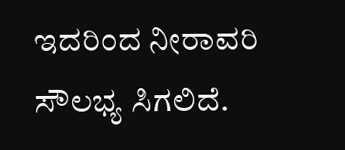ಇದರಿಂದ ನೀರಾವರಿ ಸೌಲಭ್ಯ ಸಿಗಲಿದೆ.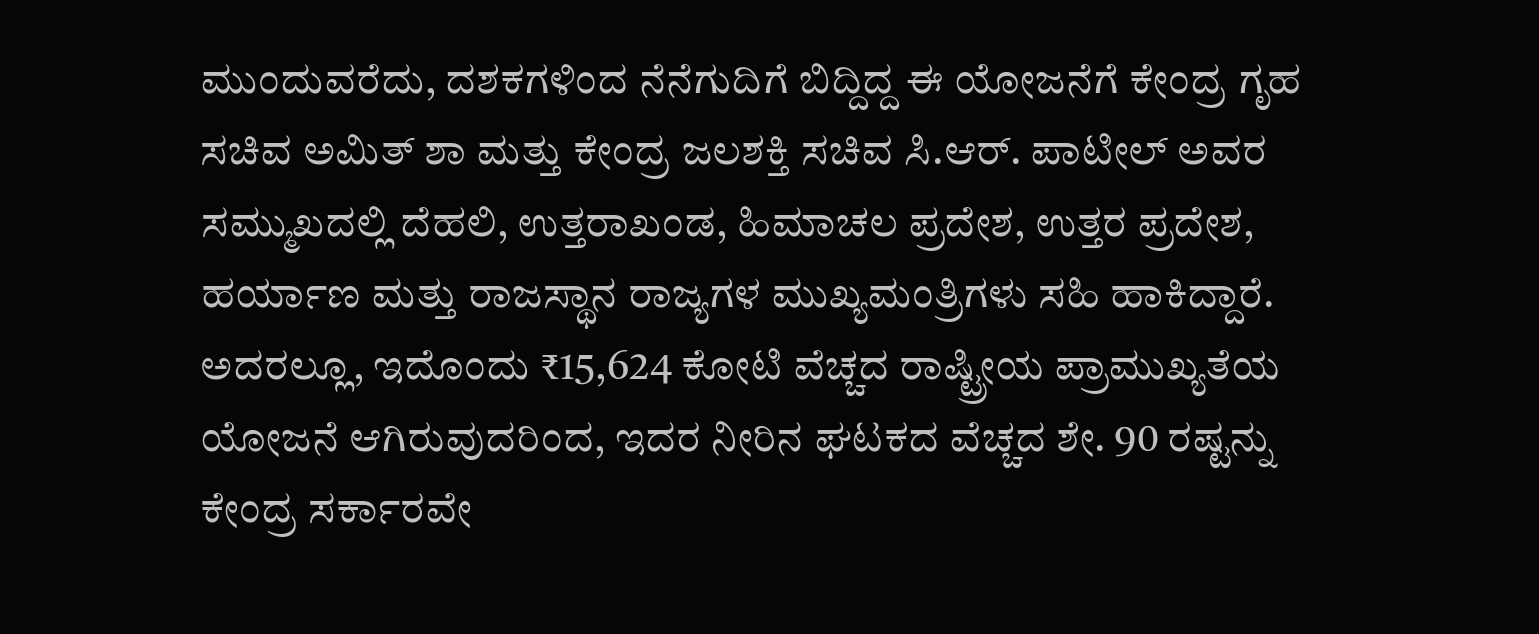ಮುಂದುವರೆದು, ದಶಕಗಳಿಂದ ನೆನೆಗುದಿಗೆ ಬಿದ್ದಿದ್ದ ಈ ಯೋಜನೆಗೆ ಕೇಂದ್ರ ಗೃಹ ಸಚಿವ ಅಮಿತ್ ಶಾ ಮತ್ತು ಕೇಂದ್ರ ಜಲಶಕ್ತಿ ಸಚಿವ ಸಿ.ಆರ್. ಪಾಟೀಲ್ ಅವರ ಸಮ್ಮುಖದಲ್ಲಿ ದೆಹಲಿ, ಉತ್ತರಾಖಂಡ, ಹಿಮಾಚಲ ಪ್ರದೇಶ, ಉತ್ತರ ಪ್ರದೇಶ, ಹರ್ಯಾಣ ಮತ್ತು ರಾಜಸ್ಥಾನ ರಾಜ್ಯಗಳ ಮುಖ್ಯಮಂತ್ರಿಗಳು ಸಹಿ ಹಾಕಿದ್ದಾರೆ. ಅದರಲ್ಲೂ, ಇದೊಂದು ₹15,624 ಕೋಟಿ ವೆಚ್ಚದ ರಾಷ್ಟ್ರೀಯ ಪ್ರಾಮುಖ್ಯತೆಯ ಯೋಜನೆ ಆಗಿರುವುದರಿಂದ, ಇದರ ನೀರಿನ ಘಟಕದ ವೆಚ್ಚದ ಶೇ. 90 ರಷ್ಟನ್ನು ಕೇಂದ್ರ ಸರ್ಕಾರವೇ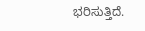ಭರಿಸುತ್ತಿದೆ.